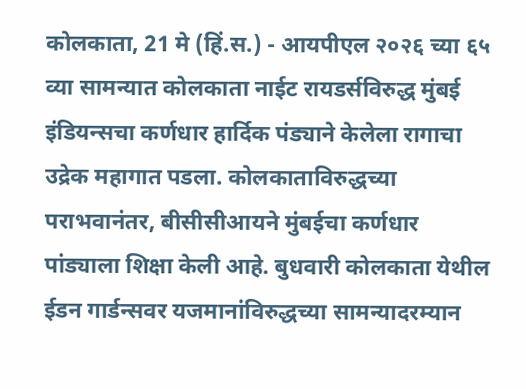कोलकाता, 21 मे (हिं.स.) - आयपीएल २०२६ च्या ६५ व्या सामन्यात कोलकाता नाईट रायडर्सविरुद्ध मुंबई इंडियन्सचा कर्णधार हार्दिक पंड्याने केलेला रागाचा उद्रेक महागात पडला. कोलकाताविरुद्धच्या पराभवानंतर, बीसीसीआयने मुंबईचा कर्णधार पांड्याला शिक्षा केली आहे. बुधवारी कोलकाता येथील ईडन गार्डन्सवर यजमानांविरुद्धच्या सामन्यादरम्यान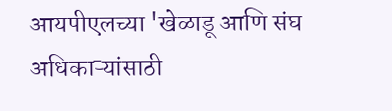आयपीएलच्या 'खेळाडू आणि संघ अधिकाऱ्यांसाठी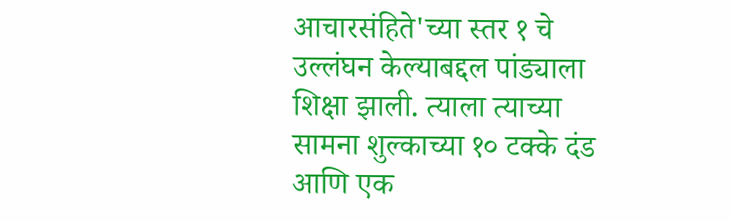आचारसंहिते'च्या स्तर १ चे उल्लंघन केल्याबद्दल पांड्याला शिक्षा झाली. त्याला त्याच्या सामना शुल्काच्या १० टक्के दंड आणि एक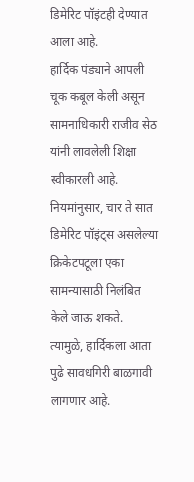डिमेरिट पॉइंटही देण्यात आला आहे.
हार्दिक पंड्याने आपली चूक कबूल केली असून सामनाधिकारी राजीव सेठ यांनी लावलेली शिक्षा स्वीकारली आहे. नियमांनुसार, चार ते सात डिमेरिट पॉइंट्स असलेल्या क्रिकेटपटूला एका सामन्यासाठी निलंबित केले जाऊ शकते. त्यामुळे, हार्दिकला आता पुढे सावधगिरी बाळगावी लागणार आहे.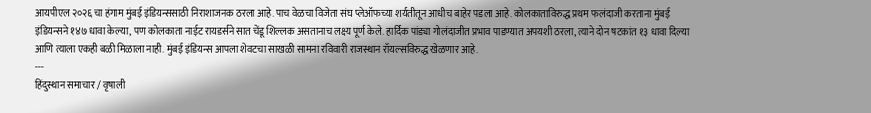आयपीएल २०२६ चा हंगाम मुंबई इंडियन्ससाठी निराशाजनक ठरला आहे. पाच वेळचा विजेता संघ प्लेऑफच्या शर्यतीतून आधीच बाहेर पडला आहे. कोलकाताविरुद्ध प्रथम फलंदाजी करताना मुंबई इंडियन्सने १४७ धावा केल्या, पण कोलकाता नाईट रायडर्सने सात चेंडू शिल्लक असतानाच लक्ष्य पूर्ण केले. हार्दिक पांड्या गोलंदाजीत प्रभाव पाडण्यात अपयशी ठरला, त्याने दोन षटकांत १३ धावा दिल्या आणि त्याला एकही बळी मिळाला नाही. मुंबई इंडियन्स आपला शेवटचा साखळी सामना रविवारी राजस्थान रॉयल्सविरुद्ध खेळणार आहे.
---
हिंदुस्थान समाचार / वृषाली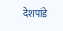देशपांडे